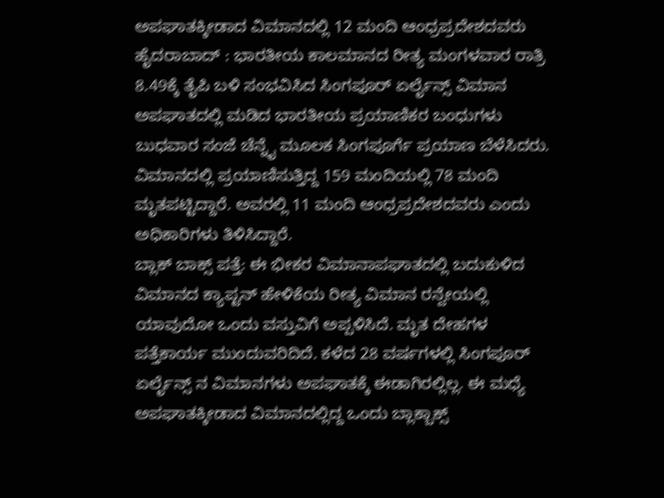ಅಪಘಾತಕ್ಕೀಡಾದ ವಿಮಾನದಲ್ಲಿ 12 ಮಂದಿ ಆಂಧ್ರಪ್ರದೇಶದವರು
ಹೈದರಾಬಾದ್ : ಭಾರತೀಯ ಕಾಲಮಾನದ ರೀತ್ಯ ಮಂಗಳವಾರ ರಾತ್ರಿ 8.49ಕ್ಕೆ ತೈಪಿ ಬಳಿ ಸಂಭವಿಸಿದ ಸಿಂಗಪೂರ್ ಏರ್ಲೈನ್ಸ್ ವಿಮಾನ ಅಪಘಾತದಲ್ಲಿ ಮಡಿದ ಭಾರತೀಯ ಪ್ರಯಾಣಿಕರ ಬಂಧುಗಳು ಬುಧವಾರ ಸಂಜೆ ಚೆನ್ನೈ ಮೂಲಕ ಸಿಂಗಪೂರ್ಗೆ ಪ್ರಯಾಣ ಬೆಳೆಸಿದರು. ವಿಮಾನದಲ್ಲಿ ಪ್ರಯಾಣಿಸುತ್ತಿದ್ದ 159 ಮಂದಿಯಲ್ಲಿ 78 ಮಂದಿ ಮೃತಪಟ್ಟಿದ್ದಾರೆ. ಅವರಲ್ಲಿ 11 ಮಂದಿ ಆಂಧ್ರಪ್ರದೇಶದವರು ಎಂದು ಅಧಿಕಾರಿಗಳು ತಿಳಿಸಿದ್ದಾರೆ.
ಬ್ಲಾಕ್ ಬಾಕ್ಸ್ ಪತ್ತೆ: ಈ ಭೀಕರ ವಿಮಾನಾಪಘಾತದಲ್ಲಿ ಬದುಕುಳಿದ ವಿಮಾನದ ಕ್ಯಾಪ್ಟನ್ ಹೇಳಿಕೆಯ ರೀತ್ಯ ವಿಮಾನ ರನ್ವೇಯಲ್ಲಿ ಯಾವುದೋ ಒಂದು ವಸ್ತುವಿಗೆ ಅಪ್ಪಳಿಸಿದೆ. ಮೃತ ದೇಹಗಳ ಪತ್ತೆಕಾರ್ಯ ಮುಂದುವರಿದಿದೆ. ಕಳೆದ 28 ವರ್ಷಗಳಲ್ಲಿ ಸಿಂಗಪೂರ್ ಏರ್ಲೈನ್ಸ್ ನ ವಿಮಾನಗಳು ಅಪಘಾತಕ್ಕೆ ಈಡಾಗಿರಲ್ಲಿಲ್ಲ. ಈ ಮಧ್ಯೆ ಅಪಘಾತಕ್ಕೀಡಾದ ವಿಮಾನದಲ್ಲಿದ್ದ ಒಂದು ಬ್ಲಾಕ್ಬಾಕ್ಸ್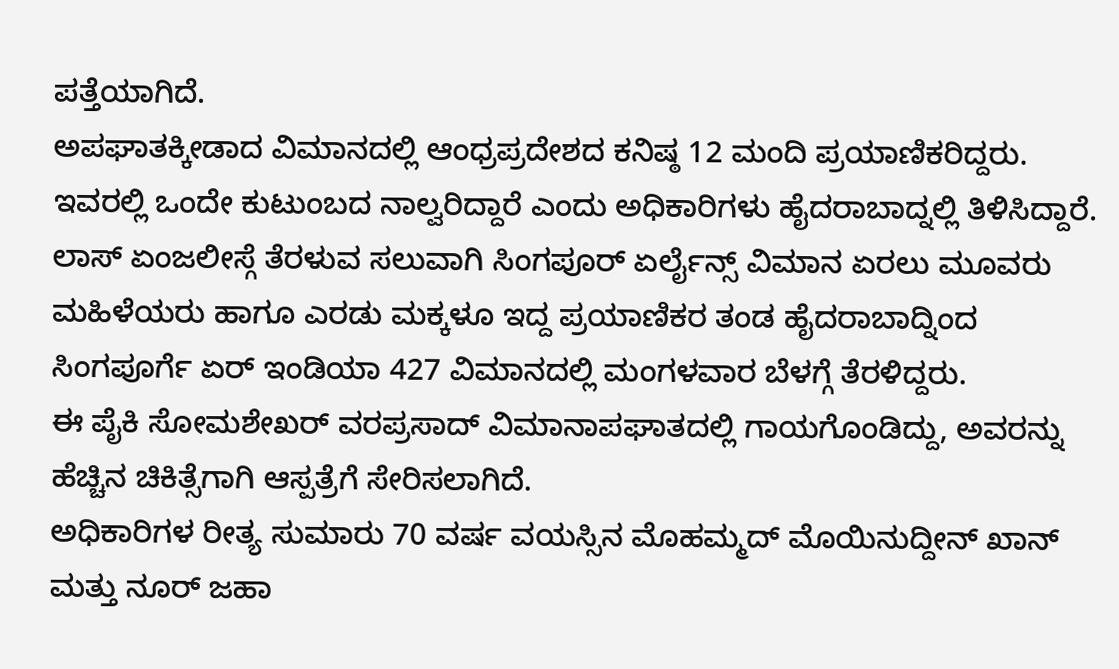ಪತ್ತೆಯಾಗಿದೆ.
ಅಪಘಾತಕ್ಕೀಡಾದ ವಿಮಾನದಲ್ಲಿ ಆಂಧ್ರಪ್ರದೇಶದ ಕನಿಷ್ಠ 12 ಮಂದಿ ಪ್ರಯಾಣಿಕರಿದ್ದರು. ಇವರಲ್ಲಿ ಒಂದೇ ಕುಟುಂಬದ ನಾಲ್ವರಿದ್ದಾರೆ ಎಂದು ಅಧಿಕಾರಿಗಳು ಹೈದರಾಬಾದ್ನಲ್ಲಿ ತಿಳಿಸಿದ್ದಾರೆ. ಲಾಸ್ ಏಂಜಲೀಸ್ಗೆ ತೆರಳುವ ಸಲುವಾಗಿ ಸಿಂಗಪೂರ್ ಏರ್ಲೈನ್ಸ್ ವಿಮಾನ ಏರಲು ಮೂವರು ಮಹಿಳೆಯರು ಹಾಗೂ ಎರಡು ಮಕ್ಕಳೂ ಇದ್ದ ಪ್ರಯಾಣಿಕರ ತಂಡ ಹೈದರಾಬಾದ್ನಿಂದ ಸಿಂಗಪೂರ್ಗೆ ಏರ್ ಇಂಡಿಯಾ 427 ವಿಮಾನದಲ್ಲಿ ಮಂಗಳವಾರ ಬೆಳಗ್ಗೆ ತೆರಳಿದ್ದರು.
ಈ ಪೈಕಿ ಸೋಮಶೇಖರ್ ವರಪ್ರಸಾದ್ ವಿಮಾನಾಪಘಾತದಲ್ಲಿ ಗಾಯಗೊಂಡಿದ್ದು, ಅವರನ್ನು ಹೆಚ್ಚಿನ ಚಿಕಿತ್ಸೆಗಾಗಿ ಆಸ್ಪತ್ರೆಗೆ ಸೇರಿಸಲಾಗಿದೆ.
ಅಧಿಕಾರಿಗಳ ರೀತ್ಯ ಸುಮಾರು 70 ವರ್ಷ ವಯಸ್ಸಿನ ಮೊಹಮ್ಮದ್ ಮೊಯಿನುದ್ದೀನ್ ಖಾನ್ ಮತ್ತು ನೂರ್ ಜಹಾ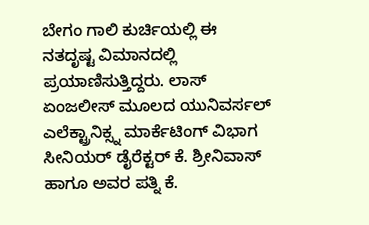ಬೇಗಂ ಗಾಲಿ ಕುರ್ಚಿಯಲ್ಲಿ ಈ ನತದೃಷ್ಟ ವಿಮಾನದಲ್ಲಿ ಪ್ರಯಾಣಿಸುತ್ತಿದ್ದರು. ಲಾಸ್ ಏಂಜಲೀಸ್ ಮೂಲದ ಯುನಿವರ್ಸಲ್ ಎಲೆಕ್ಟ್ರಾನಿಕ್ಸ್ನ ಮಾರ್ಕೆಟಿಂಗ್ ವಿಭಾಗ ಸೀನಿಯರ್ ಡೈರೆಕ್ಟರ್ ಕೆ. ಶ್ರೀನಿವಾಸ್ ಹಾಗೂ ಅವರ ಪತ್ನಿ ಕೆ.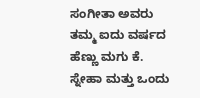ಸಂಗೀತಾ ಅವರು ತಮ್ಮ ಐದು ವರ್ಷದ ಹೆಣ್ಣು ಮಗು ಕೆ. ಸ್ನೇಹಾ ಮತ್ತು ಒಂದು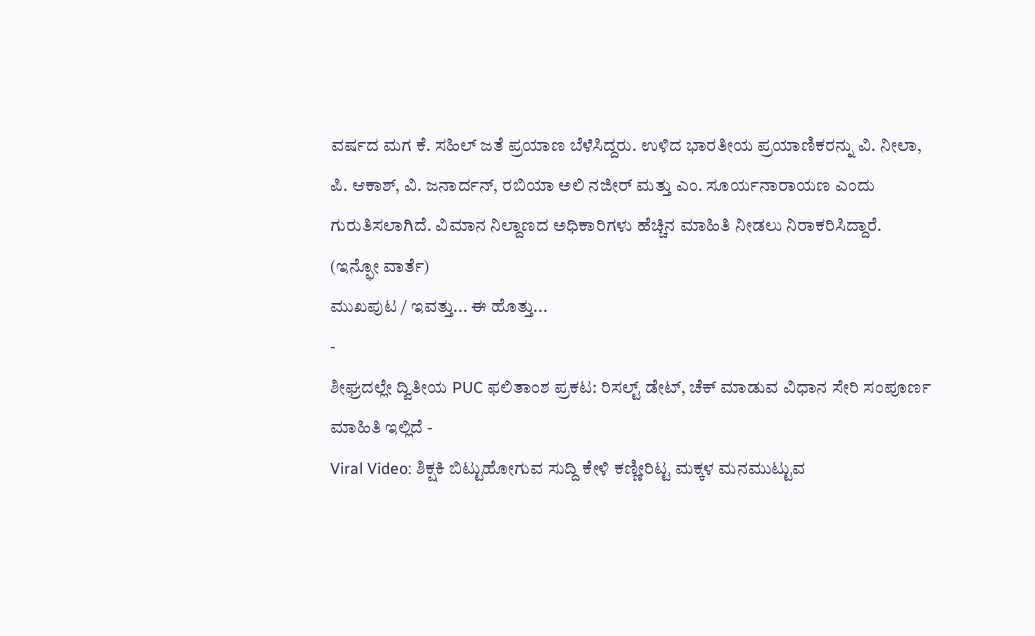ವರ್ಷದ ಮಗ ಕೆ. ಸಹಿಲ್ ಜತೆ ಪ್ರಯಾಣ ಬೆಳೆಸಿದ್ದರು. ಉಳಿದ ಭಾರತೀಯ ಪ್ರಯಾಣಿಕರನ್ನು ವಿ. ನೀಲಾ, ಪಿ. ಆಕಾಶ್, ವಿ. ಜನಾರ್ದನ್, ರಬಿಯಾ ಅಲಿ ನಜೀರ್ ಮತ್ತು ಎಂ. ಸೂರ್ಯನಾರಾಯಣ ಎಂದು ಗುರುತಿಸಲಾಗಿದೆ. ವಿಮಾನ ನಿಲ್ದಾಣದ ಅಧಿಕಾರಿಗಳು ಹೆಚ್ಚಿನ ಮಾಹಿತಿ ನೀಡಲು ನಿರಾಕರಿಸಿದ್ದಾರೆ.
(ಇನ್ಫೋ ವಾರ್ತೆ)
ಮುಖಪುಟ / ಇವತ್ತು... ಈ ಹೊತ್ತು...
-
ಶೀಘ್ರದಲ್ಲೇ ದ್ವಿತೀಯ PUC ಫಲಿತಾಂಶ ಪ್ರಕಟ: ರಿಸಲ್ಟ್ ಡೇಟ್, ಚೆಕ್ ಮಾಡುವ ವಿಧಾನ ಸೇರಿ ಸಂಪೂರ್ಣ ಮಾಹಿತಿ ಇಲ್ಲಿದೆ -
Viral Video: ಶಿಕ್ಷಕಿ ಬಿಟ್ಟುಹೋಗುವ ಸುದ್ದಿ ಕೇಳಿ ಕಣ್ಣೀರಿಟ್ಟ ಮಕ್ಕಳ ಮನಮುಟ್ಟುವ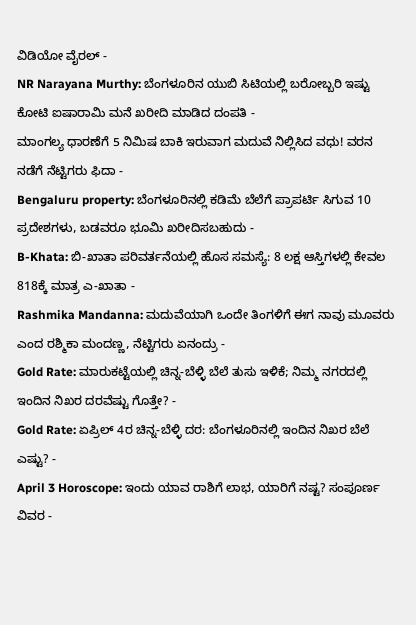ವಿಡಿಯೋ ವೈರಲ್ -
NR Narayana Murthy: ಬೆಂಗಳೂರಿನ ಯುಬಿ ಸಿಟಿಯಲ್ಲಿ ಬರೋಬ್ಬರಿ ಇಷ್ಟು ಕೋಟಿ ಐಷಾರಾಮಿ ಮನೆ ಖರೀದಿ ಮಾಡಿದ ದಂಪತಿ -
ಮಾಂಗಲ್ಯ ಧಾರಣೆಗೆ 5 ನಿಮಿಷ ಬಾಕಿ ಇರುವಾಗ ಮದುವೆ ನಿಲ್ಲಿಸಿದ ವಧು! ವರನ ನಡೆಗೆ ನೆಟ್ಟಿಗರು ಫಿದಾ -
Bengaluru property: ಬೆಂಗಳೂರಿನಲ್ಲಿ ಕಡಿಮೆ ಬೆಲೆಗೆ ಪ್ರಾಪರ್ಟಿ ಸಿಗುವ 10 ಪ್ರದೇಶಗಳು, ಬಡವರೂ ಭೂಮಿ ಖರೀದಿಸಬಹುದು -
B-Khata: ಬಿ-ಖಾತಾ ಪರಿವರ್ತನೆಯಲ್ಲಿ ಹೊಸ ಸಮಸ್ಯೆ: 8 ಲಕ್ಷ ಆಸ್ತಿಗಳಲ್ಲಿ ಕೇವಲ 818ಕ್ಕೆ ಮಾತ್ರ ಎ-ಖಾತಾ -
Rashmika Mandanna: ಮದುವೆಯಾಗಿ ಒಂದೇ ತಿಂಗಳಿಗೆ ಈಗ ನಾವು ಮೂವರು ಎಂದ ರಶ್ಮಿಕಾ ಮಂದಣ್ಣ, ನೆಟ್ಟಿಗರು ಏನಂದ್ರು -
Gold Rate: ಮಾರುಕಟ್ಟೆಯಲ್ಲಿ ಚಿನ್ನ-ಬೆಳ್ಳಿ ಬೆಲೆ ತುಸು ಇಳಿಕೆ; ನಿಮ್ಮ ನಗರದಲ್ಲಿ ಇಂದಿನ ನಿಖರ ದರವೆಷ್ಟು ಗೊತ್ತೇ? -
Gold Rate: ಏಪ್ರಿಲ್ 4ರ ಚಿನ್ನ-ಬೆಳ್ಳಿ ದರ: ಬೆಂಗಳೂರಿನಲ್ಲಿ ಇಂದಿನ ನಿಖರ ಬೆಲೆ ಎಷ್ಟು? -
April 3 Horoscope: ಇಂದು ಯಾವ ರಾಶಿಗೆ ಲಾಭ, ಯಾರಿಗೆ ನಷ್ಟ? ಸಂಪೂರ್ಣ ವಿವರ -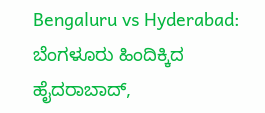Bengaluru vs Hyderabad: ಬೆಂಗಳೂರು ಹಿಂದಿಕ್ಕಿದ ಹೈದರಾಬಾದ್,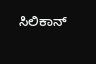ಸಿಲಿಕಾನ್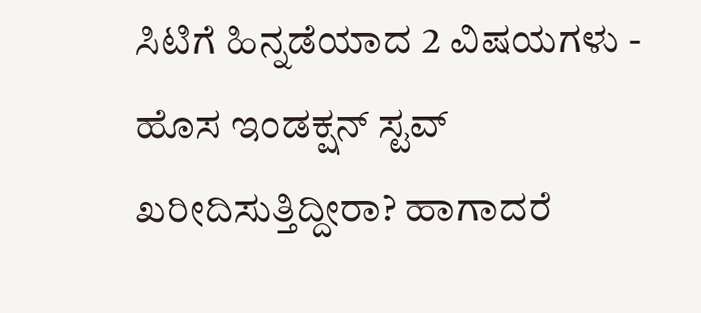ಸಿಟಿಗೆ ಹಿನ್ನಡೆಯಾದ 2 ವಿಷಯಗಳು -
ಹೊಸ ಇಂಡಕ್ಷನ್ ಸ್ಟವ್ ಖರೀದಿಸುತ್ತಿದ್ದೀರಾ? ಹಾಗಾದರೆ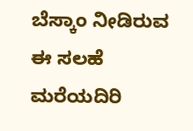ಬೆಸ್ಕಾಂ ನೀಡಿರುವ ಈ ಸಲಹೆ ಮರೆಯದಿರಿ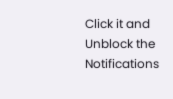Click it and Unblock the Notifications